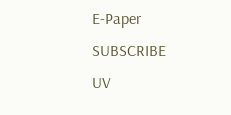E-Paper
SUBSCRIBE
UV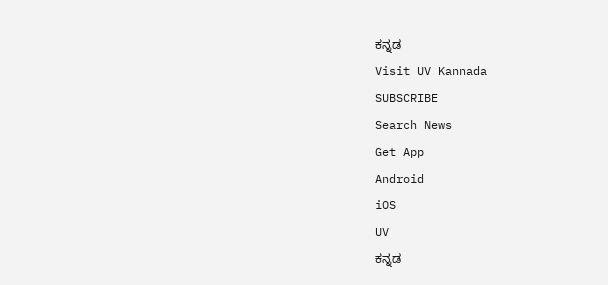ಕನ್ನಡ
Visit UV Kannada
SUBSCRIBE
Search News
Get App
Android
iOS
UV
ಕನ್ನಡ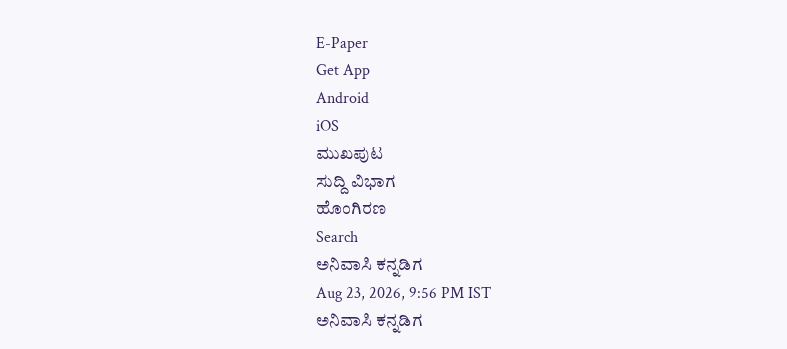E-Paper
Get App
Android
iOS
ಮುಖಪುಟ
ಸುದ್ದಿ ವಿಭಾಗ
ಹೊಂಗಿರಣ
Search
ಅನಿವಾಸಿ ಕನ್ನಡಿಗ
Aug 23, 2026, 9:56 PM IST
ಅನಿವಾಸಿ ಕನ್ನಡಿಗ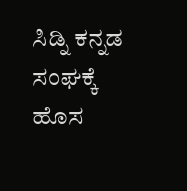ಸಿಡ್ನಿ ಕನ್ನಡ ಸಂಘಕ್ಕೆ ಹೊಸ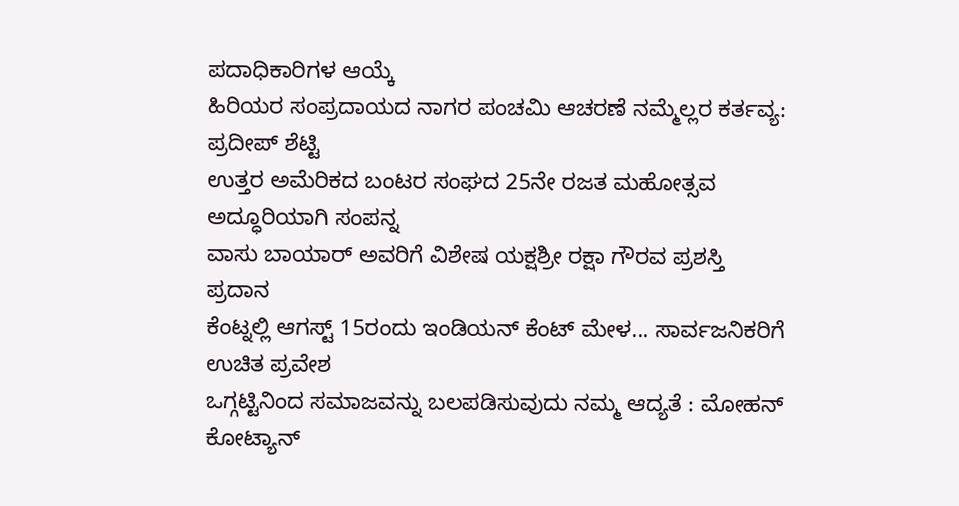ಪದಾಧಿಕಾರಿಗಳ ಆಯ್ಕೆ
ಹಿರಿಯರ ಸಂಪ್ರದಾಯದ ನಾಗರ ಪಂಚಮಿ ಆಚರಣೆ ನಮ್ಮೆಲ್ಲರ ಕರ್ತವ್ಯ: ಪ್ರದೀಪ್ ಶೆಟ್ಟಿ
ಉತ್ತರ ಅಮೆರಿಕದ ಬಂಟರ ಸಂಘದ 25ನೇ ರಜತ ಮಹೋತ್ಸವ ಅದ್ಧೂರಿಯಾಗಿ ಸಂಪನ್ನ
ವಾಸು ಬಾಯಾರ್ ಅವರಿಗೆ ವಿಶೇಷ ಯಕ್ಷಶ್ರೀ ರಕ್ಷಾ ಗೌರವ ಪ್ರಶಸ್ತಿ ಪ್ರದಾನ
ಕೆಂಟ್ನಲ್ಲಿ ಆಗಸ್ಟ್ 15ರಂದು ಇಂಡಿಯನ್ ಕೆಂಟ್ ಮೇಳ... ಸಾರ್ವಜನಿಕರಿಗೆ ಉಚಿತ ಪ್ರವೇಶ
ಒಗ್ಗಟ್ಟಿನಿಂದ ಸಮಾಜವನ್ನು ಬಲಪಡಿಸುವುದು ನಮ್ಮ ಆದ್ಯತೆ : ಮೋಹನ್ ಕೋಟ್ಯಾನ್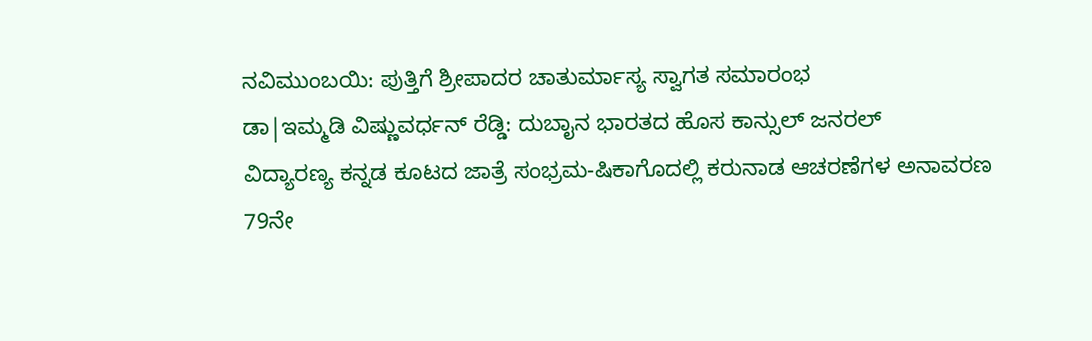ನವಿಮುಂಬಯಿ: ಪುತ್ತಿಗೆ ಶ್ರೀಪಾದರ ಚಾತುರ್ಮಾಸ್ಯ ಸ್ವಾಗತ ಸಮಾರಂಭ
ಡಾ|ಇಮ್ಮಡಿ ವಿಷ್ಣುವರ್ಧನ್ ರೆಡ್ಡಿ: ದುಬಾೖನ ಭಾರತದ ಹೊಸ ಕಾನ್ಸುಲ್ ಜನರಲ್
ವಿದ್ಯಾರಣ್ಯ ಕನ್ನಡ ಕೂಟದ ಜಾತ್ರೆ ಸಂಭ್ರಮ-ಷಿಕಾಗೊದಲ್ಲಿ ಕರುನಾಡ ಆಚರಣೆಗಳ ಅನಾವರಣ
79ನೇ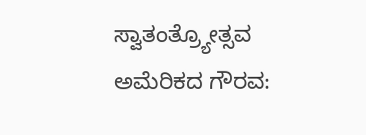ಸ್ವಾತಂತ್ರ್ಯೋತ್ಸವ ಅಮೆರಿಕದ ಗೌರವ: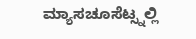ಮ್ಯಾಸಚೂಸೆಟ್ಸ್ನಲ್ಲಿ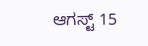ಆಗಸ್ಟ್ 15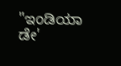"ಇಂಡಿಯಾ ಡೇ'